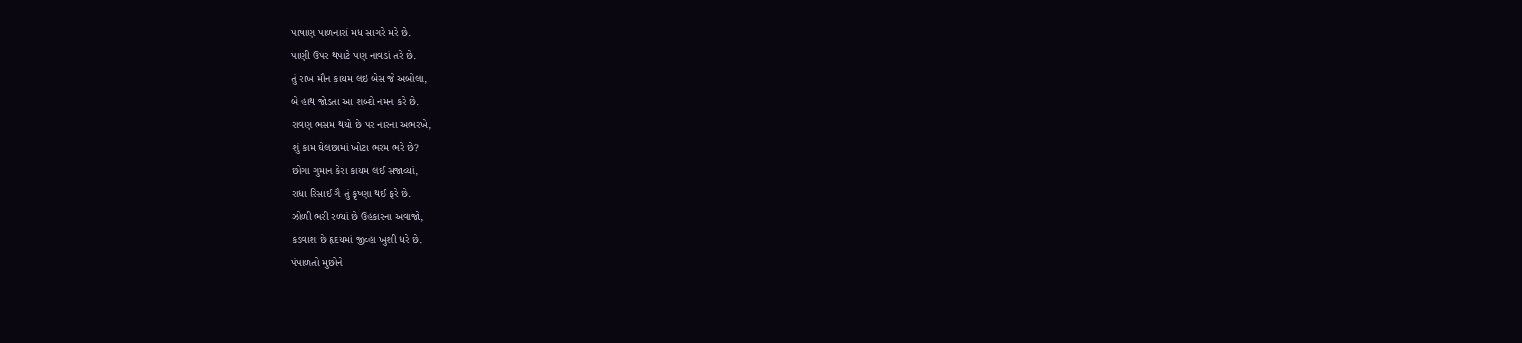પાષાણ પાળનારાં મધ સાગરે મરે છે.
પાણી ઉપર થપાટે પણ નાવડાં તરે છે.
તું રાખ મૌન કાયમ લઇ બેસ જે અબોલા,
બે હાથ જોડતા આ શબ્દો નમન કરે છે.
રાવણ ભસમ થયો છે પર નારના અભરખે,
શું કામ ઘેલછામાં ખોટા ભરમ ભરે છે?
છોગા ગુમાન કેરા કાયમ લઈ સજાવ્યાં,
રાધા રિસાઈ ગૈ તું કૃષ્ણા થઈ ફરે છે.
ઝોળી ભરી રળ્યાં છે ઉહકારના અવાજો,
કડવાશ છે હૃદયમાં જીવ્હા ખુશી ધરે છે.
પંપાળતો મુછોને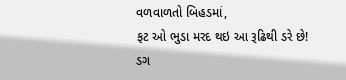વળવાળતો બિહડમાં,
ફટ ઓ ભુડા મરદ થઇ આ રૂઢિથી ડરે છે!
ડગ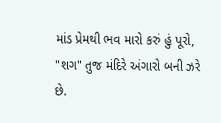માંડ પ્રેમથી ભવ મારો કરું હું પૂરો,
"શગ" તુજ મંદિરે અંગારો બની ઝરે છે.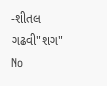-શીતલ ગઢવી"શગ"
No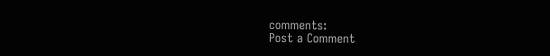comments:
Post a Comment